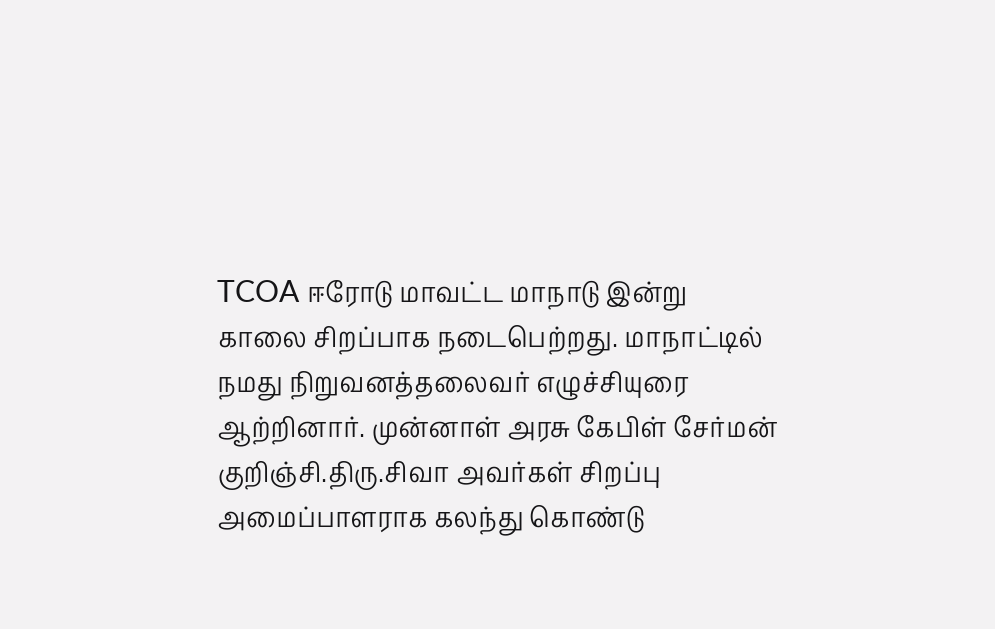TCOA ஈரோடு மாவட்ட மாநாடு இன்று காலை சிறப்பாக நடைபெற்றது. மாநாட்டில் நமது நிறுவனத்தலைவர் எழுச்சியுரை ஆற்றினார். முன்னாள் அரசு கேபிள் சேர்மன் குறிஞ்சி.திரு.சிவா அவர்கள் சிறப்பு அமைப்பாளராக கலந்து கொண்டு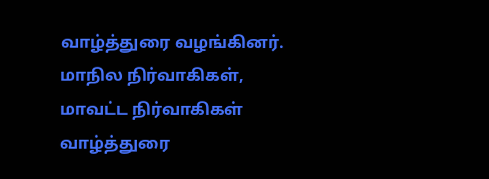வாழ்த்துரை வழங்கினர். மாநில நிர்வாகிகள், மாவட்ட நிர்வாகிகள் வாழ்த்துரை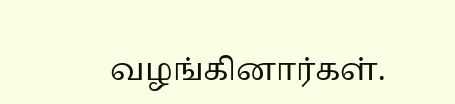வழங்கினார்கள்.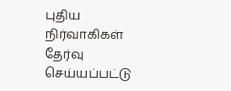புதிய நிர்வாகிகள் தேர்வு செய்யப்பட்டு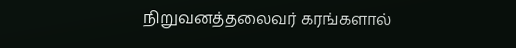நிறுவனத்தலைவர் கரங்களால்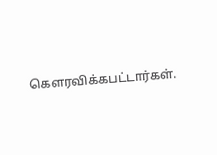கெளரவிக்கபட்டார்கள்.